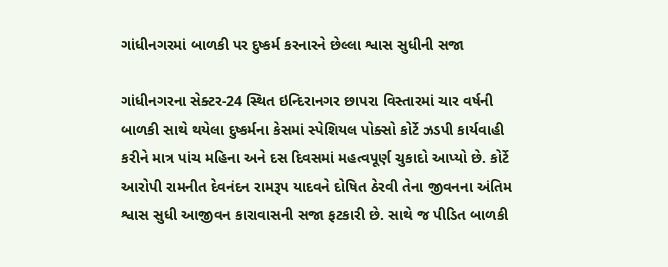ગાંધીનગરમાં બાળકી પર દુષ્કર્મ કરનારને છેલ્લા શ્વાસ સુધીની સજા

ગાંધીનગરના સેક્ટર-24 સ્થિત ઇન્દિરાનગર છાપરા વિસ્તારમાં ચાર વર્ષની બાળકી સાથે થયેલા દુષ્કર્મના કેસમાં સ્પેશિયલ પોક્સો કોર્ટે ઝડપી કાર્યવાહી કરીને માત્ર પાંચ મહિના અને દસ દિવસમાં મહત્વપૂર્ણ ચુકાદો આપ્યો છે. કોર્ટે આરોપી રામનીત દેવનંદન રામરૂપ યાદવને દોષિત ઠેરવી તેના જીવનના અંતિમ શ્વાસ સુધી આજીવન કારાવાસની સજા ફટકારી છે. સાથે જ પીડિત બાળકી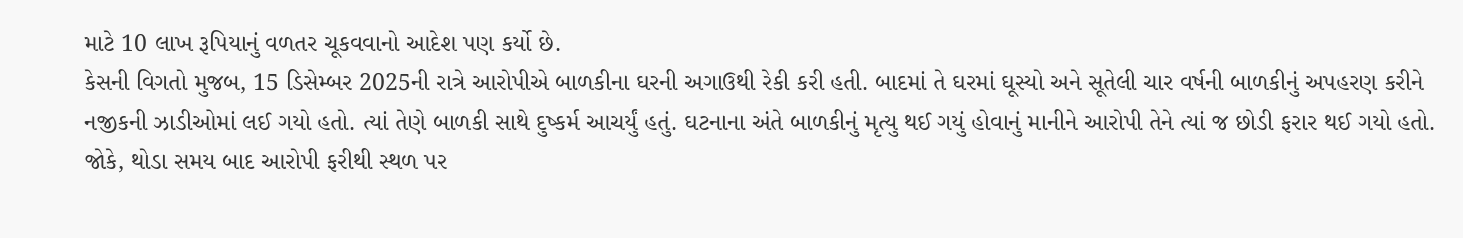માટે 10 લાખ રૂપિયાનું વળતર ચૂકવવાનો આદેશ પણ કર્યો છે.
કેસની વિગતો મુજબ, 15 ડિસેમ્બર 2025ની રાત્રે આરોપીએ બાળકીના ઘરની અગાઉથી રેકી કરી હતી. બાદમાં તે ઘરમાં ઘૂસ્યો અને સૂતેલી ચાર વર્ષની બાળકીનું અપહરણ કરીને નજીકની ઝાડીઓમાં લઈ ગયો હતો. ત્યાં તેણે બાળકી સાથે દુષ્કર્મ આચર્યું હતું. ઘટનાના અંતે બાળકીનું મૃત્યુ થઈ ગયું હોવાનું માનીને આરોપી તેને ત્યાં જ છોડી ફરાર થઈ ગયો હતો.
જોકે, થોડા સમય બાદ આરોપી ફરીથી સ્થળ પર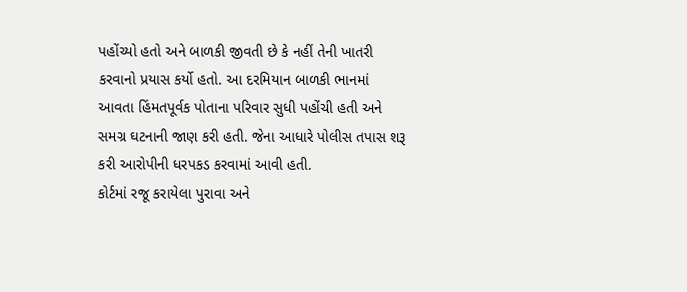પહોંચ્યો હતો અને બાળકી જીવતી છે કે નહીં તેની ખાતરી કરવાનો પ્રયાસ કર્યો હતો. આ દરમિયાન બાળકી ભાનમાં આવતા હિંમતપૂર્વક પોતાના પરિવાર સુધી પહોંચી હતી અને સમગ્ર ઘટનાની જાણ કરી હતી. જેના આધારે પોલીસ તપાસ શરૂ કરી આરોપીની ધરપકડ કરવામાં આવી હતી.
કોર્ટમાં રજૂ કરાયેલા પુરાવા અને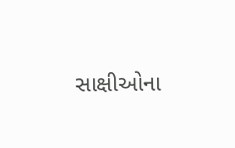સાક્ષીઓના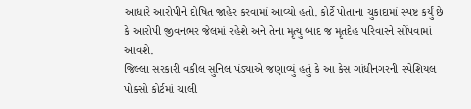આધારે આરોપીને દોષિત જાહેર કરવામાં આવ્યો હતો. કોર્ટે પોતાના ચુકાદામાં સ્પષ્ટ કર્યું છે કે આરોપી જીવનભર જેલમાં રહેશે અને તેના મૃત્યુ બાદ જ મૃતદેહ પરિવારને સોંપવામાં આવશે.
જિલ્લા સરકારી વકીલ સુનિલ પંડ્યાએ જણાવ્યું હતું કે આ કેસ ગાંધીનગરની સ્પેશિયલ પોક્સો કોર્ટમાં ચાલી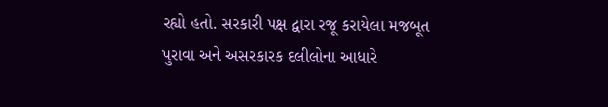રહ્યો હતો. સરકારી પક્ષ દ્વારા રજૂ કરાયેલા મજબૂત પુરાવા અને અસરકારક દલીલોના આધારે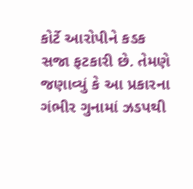કોર્ટે આરોપીને કડક સજા ફટકારી છે. તેમણે જણાવ્યું કે આ પ્રકારના ગંભીર ગુનામાં ઝડપથી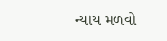ન્યાય મળવો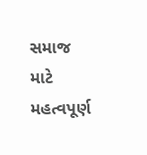સમાજ માટે મહત્વપૂર્ણ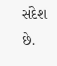સંદેશ છે.